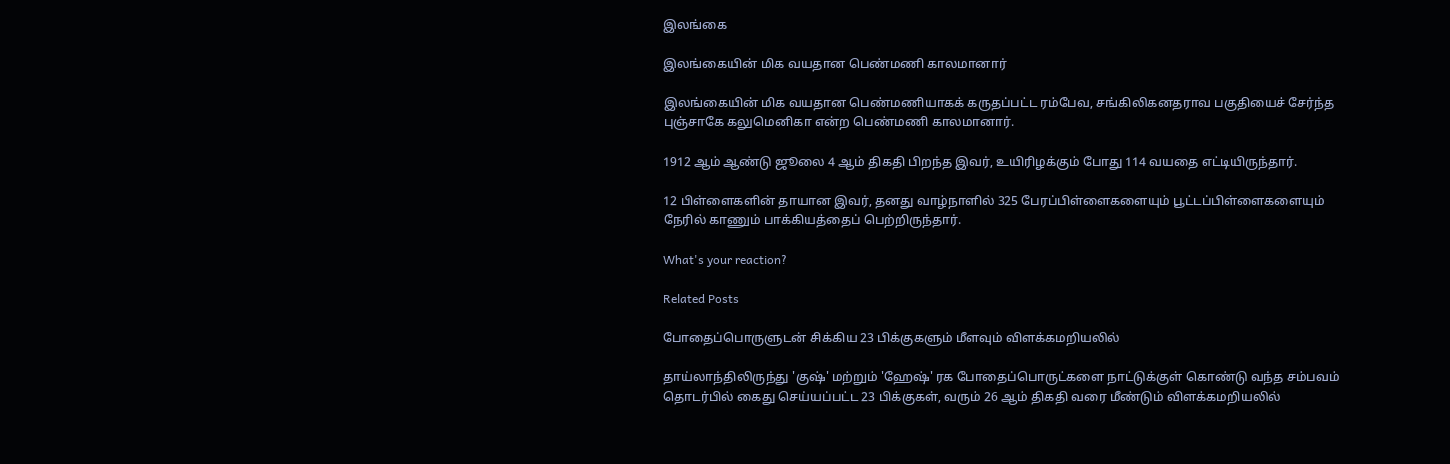இலங்கை

இலங்கையின் மிக வயதான பெண்மணி காலமானார்

இலங்கையின் மிக வயதான பெண்மணியாகக் கருதப்பட்ட ரம்பேவ, சங்கிலிகனதராவ பகுதியைச் சேர்ந்த புஞ்சாகே கலுமெனிகா என்ற பெண்மணி காலமானார்.

1912 ஆம் ஆண்டு ஜூலை 4 ஆம் திகதி பிறந்த இவர், உயிரிழக்கும் போது 114 வயதை எட்டியிருந்தார்.

12 பிள்ளைகளின் தாயான இவர், தனது வாழ்நாளில் 325 பேரப்பிள்ளைகளையும் பூட்டப்பிள்ளைகளையும் நேரில் காணும் பாக்கியத்தைப் பெற்றிருந்தார்.

What's your reaction?

Related Posts

போதைப்பொருளுடன் சிக்கிய 23 பிக்குகளும் மீளவும் விளக்கமறியலில்

தாய்லாந்திலிருந்து 'குஷ்' மற்றும் 'ஹேஷ்' ரக போதைப்பொருட்களை நாட்டுக்குள் கொண்டு வந்த சம்பவம் தொடர்பில் கைது செய்யப்பட்ட 23 பிக்குகள், வரும் 26 ஆம் திகதி வரை மீண்டும் விளக்கமறியலில்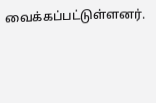வைக்கப்பட்டுள்ளனர்.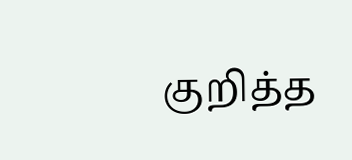குறித்த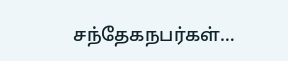சந்தேகநபர்கள்…